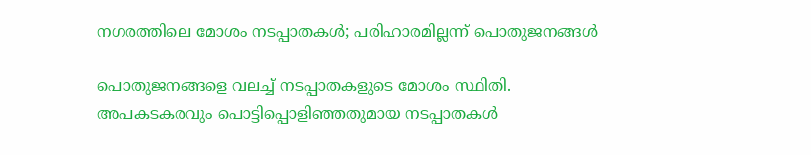നഗരത്തിലെ മോശം നടപ്പാതകൾ; പരിഹാരമില്ലന്ന് പൊതുജനങ്ങൾ

പൊതുജനങ്ങളെ വലച്ച് നടപ്പാതകളുടെ മോശം സ്ഥിതി. അപകടകരവും പൊട്ടിപ്പൊളിഞ്ഞതുമായ നടപ്പാതകൾ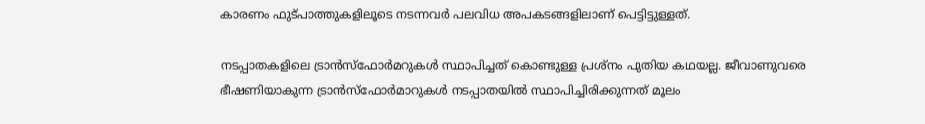കാരണം ഫുട്പാത്തുകളിലൂടെ നടന്നവർ പലവിധ അപകടങ്ങളിലാണ് പെട്ടിട്ടുള്ളത്.

നടപ്പാതകളിലെ ട്രാൻസ്‌ഫോർമറുകൾ സ്ഥാപിച്ചത് കൊണ്ടുള്ള പ്രശ്നം പുതിയ കഥയല്ല. ജീവാണുവരെ ഭീഷണിയാകുന്ന ട്രാൻസ്‌ഫോർമാറുകൾ നടപ്പാതയിൽ സ്ഥാപിച്ചിരിക്കുന്നത് മൂലം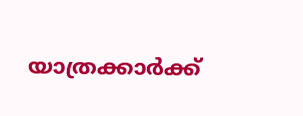യാത്രക്കാർക്ക്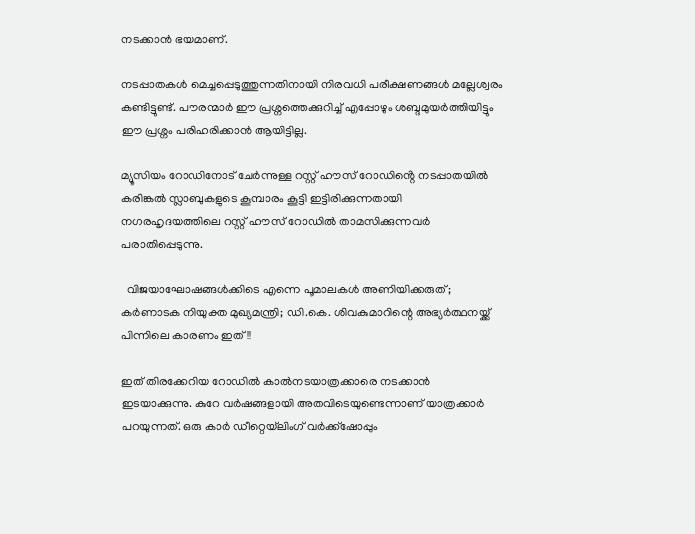നടക്കാൻ ഭയമാണ്.

നടപ്പാതകൾ മെച്ചപ്പെടുത്തുന്നതിനായി നിരവധി പരീക്ഷണങ്ങൾ മല്ലേശ്വരം കണ്ടിട്ടുണ്ട്. പൗരന്മാർ ഈ പ്രശ്നത്തെക്കുറിച്ച് എപ്പോഴും ശബ്ദമുയർത്തിയിട്ടും ഈ പ്രശ്നം പരിഹരിക്കാൻ ആയിട്ടില്ല.

മ്യൂസിയം റോഡിനോട് ചേർന്നുള്ള റസ്റ്റ് ഹൗസ് റോഡിൻ്റെ നടപ്പാതയിൽ കരിങ്കൽ സ്ലാബുകളുടെ കൂമ്പാരം കൂട്ടി ഇട്ടിരിക്കുന്നതായി നഗരഹൃദയത്തിലെ റസ്റ്റ് ഹൗസ് റോഡിൽ താമസിക്കുന്നവർ പരാതിപ്പെടുന്നു.

  വിജയാഘോഷങ്ങൾക്കിടെ എന്നെ പൂമാലകൾ അണിയിക്കരുത്; കർണാടക നിയുക്ത മുഖ്യമന്ത്രി; ഡി.കെ. ശിവകുമാറിന്റെ അഭ്യർത്ഥനയ്ക്ക് പിന്നിലെ കാരണം ഇത്!!

ഇത് തിരക്കേറിയ റോഡിൽ കാൽനടയാത്രക്കാരെ നടക്കാൻ ഇടയാക്കുന്നു. കുറേ വർഷങ്ങളായി അതവിടെയുണ്ടെന്നാണ് യാത്രക്കാർ പറയുന്നത്. ഒരു കാർ ഡീറ്റെയ്‌ലിംഗ് വർക്ക്‌ഷോപ്പും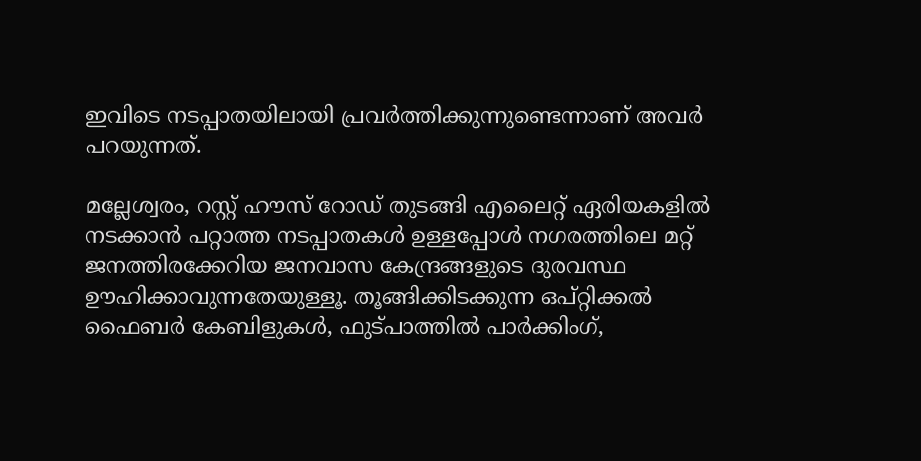ഇവിടെ നടപ്പാതയിലായി പ്രവർത്തിക്കുന്നുണ്ടെന്നാണ് അവർ പറയുന്നത്.

മല്ലേശ്വരം, റസ്റ്റ് ഹൗസ് റോഡ് തുടങ്ങി എലൈറ്റ് ഏരിയകളിൽ നടക്കാൻ പറ്റാത്ത നടപ്പാതകൾ ഉള്ളപ്പോൾ നഗരത്തിലെ മറ്റ് ജനത്തിരക്കേറിയ ജനവാസ കേന്ദ്രങ്ങളുടെ ദുരവസ്ഥ ഊഹിക്കാവുന്നതേയുള്ളൂ. തൂങ്ങിക്കിടക്കുന്ന ഒപ്റ്റിക്കൽ ഫൈബർ കേബിളുകൾ, ഫുട്പാത്തിൽ പാർക്കിംഗ്,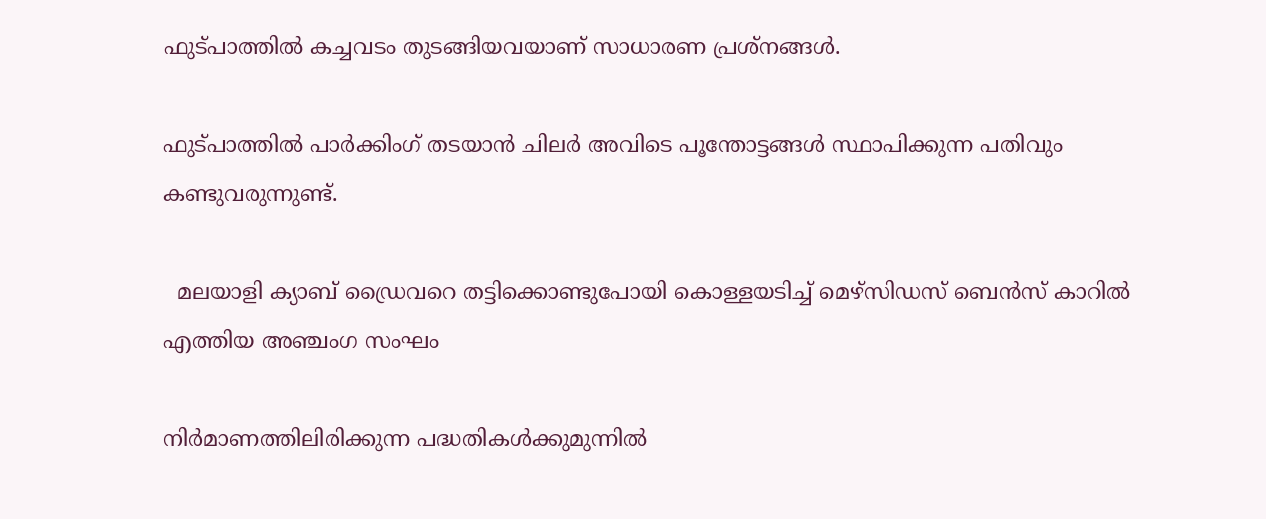ഫുട്പാത്തിൽ കച്ചവടം തുടങ്ങിയവയാണ് സാധാരണ പ്രശ്നങ്ങൾ.

ഫുട്പാത്തിൽ പാർക്കിംഗ് തടയാൻ ചിലർ അവിടെ പൂന്തോട്ടങ്ങൾ സ്ഥാപിക്കുന്ന പതിവും കണ്ടുവരുന്നുണ്ട്.

  മലയാളി ക്യാബ് ഡ്രൈവറെ തട്ടിക്കൊണ്ടുപോയി കൊള്ളയടിച്ച് മെഴ്‌സിഡസ് ബെൻസ് കാറിൽ എത്തിയ അഞ്ചംഗ സംഘം

നിർമാണത്തിലിരിക്കുന്ന പദ്ധതികൾക്കുമുന്നിൽ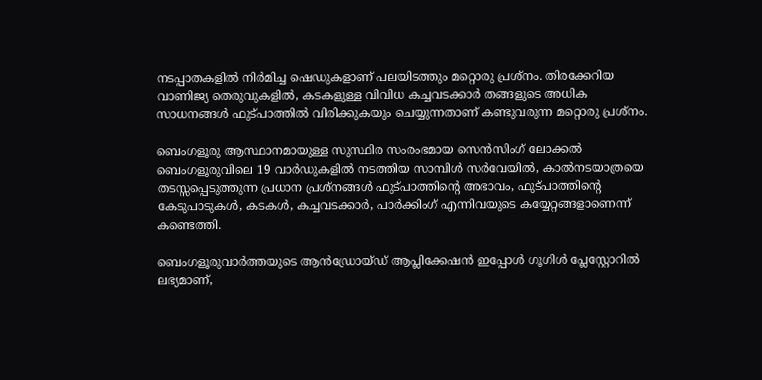നടപ്പാതകളിൽ നിർമിച്ച ഷെഡുകളാണ് പലയിടത്തും മറ്റൊരു പ്രശ്നം. തിരക്കേറിയ വാണിജ്യ തെരുവുകളിൽ, കടകളുള്ള വിവിധ കച്ചവടക്കാർ തങ്ങളുടെ അധിക സാധനങ്ങൾ ഫുട്പാത്തിൽ വിരിക്കുകയും ചെയ്യുന്നതാണ് കണ്ടുവരുന്ന മറ്റൊരു പ്രശ്നം.

ബെംഗളൂരു ആസ്ഥാനമായുള്ള സുസ്ഥിര സംരംഭമായ സെൻസിംഗ് ലോക്കൽ ബെംഗളൂരുവിലെ 19 വാർഡുകളിൽ നടത്തിയ സാമ്പിൾ സർവേയിൽ, കാൽനടയാത്രയെ തടസ്സപ്പെടുത്തുന്ന പ്രധാന പ്രശ്‌നങ്ങൾ ഫുട്‌പാത്തിൻ്റെ അഭാവം, ഫുട്‌പാത്തിന്റെ കേടുപാടുകൾ, കടകൾ, കച്ചവടക്കാർ, പാർക്കിംഗ് എന്നിവയുടെ കയ്യേറ്റങ്ങളാണെന്ന് കണ്ടെത്തി.

ബെംഗളൂരുവാർത്തയുടെ ആൻഡ്രോയ്ഡ് ആപ്ലിക്കേഷൻ ഇപ്പോൾ ഗൂഗിൾ പ്ലേസ്റ്റോറിൽ ലഭ്യമാണ്,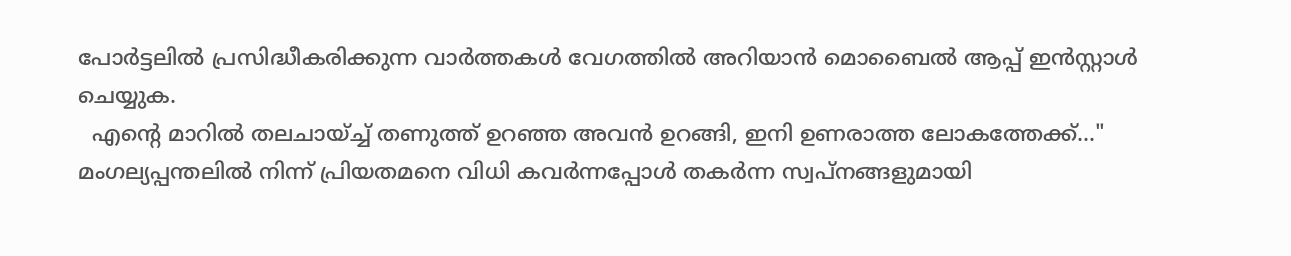പോർട്ടലിൽ പ്രസിദ്ധീകരിക്കുന്ന വാർത്തകൾ വേഗത്തിൽ അറിയാൻ മൊബൈൽ ആപ്പ് ഇൻസ്റ്റാൾ ചെയ്യുക.
  എന്റെ മാറിൽ തലചായ്ച്ച് തണുത്ത് ഉറഞ്ഞ അവൻ ഉറങ്ങി, ഇനി ഉണരാത്ത ലോകത്തേക്ക്..." മംഗല്യപ്പന്തലിൽ നിന്ന് പ്രിയതമനെ വിധി കവർന്നപ്പോൾ തകർന്ന സ്വപ്നങ്ങളുമായി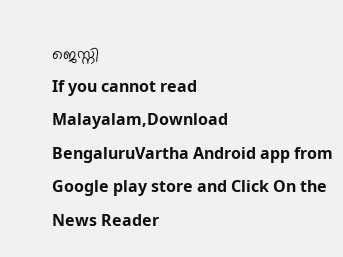ജെസ്നി
If you cannot read Malayalam,Download BengaluruVartha Android app from Google play store and Click On the News Reader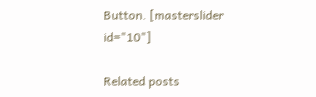Button. [masterslider id="10"]

Related posts